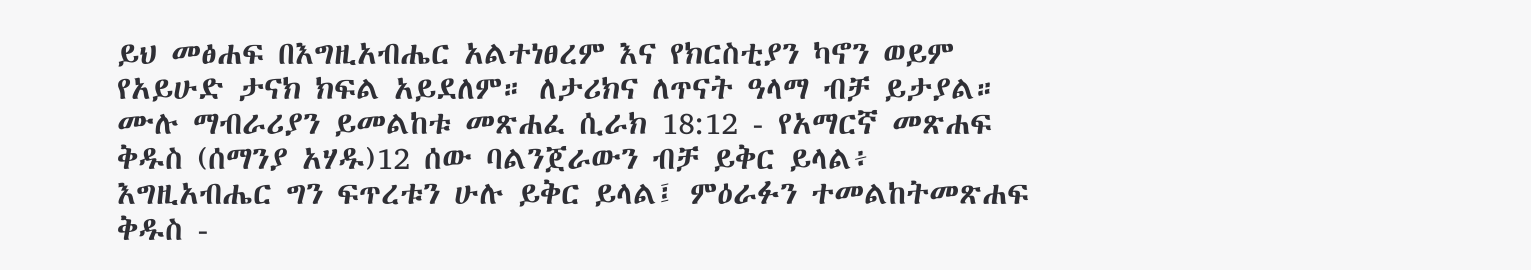ይህ መፅሐፍ በእግዚአብሔር አልተነፀረም እና የክርስቲያን ካኖን ወይም የአይሁድ ታናክ ክፍል አይደለም። ለታሪክና ለጥናት ዓላማ ብቻ ይታያል። ሙሉ ማብራሪያን ይመልከቱ መጽሐፈ ሲራክ 18:12 - የአማርኛ መጽሐፍ ቅዱስ (ሰማንያ አሃዱ)12 ሰው ባልንጀራውን ብቻ ይቅር ይላል፥ እግዚአብሔር ግን ፍጥረቱን ሁሉ ይቅር ይላል፤ ምዕራፉን ተመልከትመጽሐፍ ቅዱስ -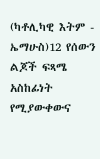(ካቶሊካዊ እትም - ኤማሁስ)12 የሰውን ልጆች ፍጻሜ አስከፊነት የሚያውቀውና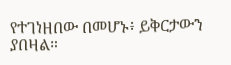የተገነዘበው በመሆኑ፥ ይቅርታውን ያበዛል።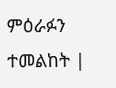ምዕራፉን ተመልከት |